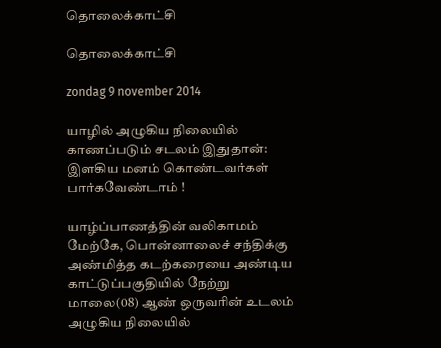தொலைக்காட்சி

தொலைக்காட்சி

zondag 9 november 2014

யாழில் அழுகிய நிலையில் காணப்படும் சடலம் இதுதான்: இளகிய மனம் கொண்டவர்கள் பார்கவேண்டாம் !

யாழ்ப்பாணத்தின் வலிகாமம் மேற்கே, பொன்னாலைச் சந்திக்கு அண்மித்த கடற்கரையை அண்டிய காட்டுப்பகுதியில் நேற்று மாலை(08) ஆண் ஒருவரின் உடலம் அழுகிய நிலையில்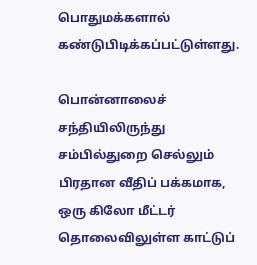பொதுமக்களால் கண்டுபிடிக்கப்பட்டுள்ளது.

பொன்னாலைச் சந்தியிலிருந்து சம்பில்துறை செல்லும் பிரதான வீதிப் பக்கமாக, ஒரு கிலோ மீட்டர் தொலைவிலுள்ள காட்டுப்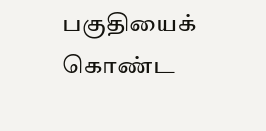பகுதியைக் கொண்ட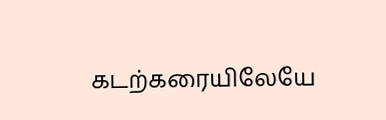கடற்கரையிலேயே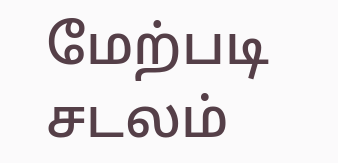மேற்படி சடலம்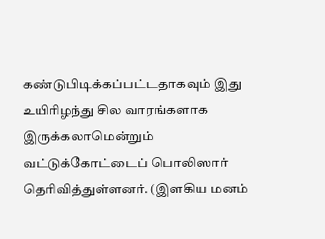கண்டுபிடிக்கப்பட்டதாகவும் இது உயிரிழந்து சில வாரங்களாக இருக்கலாமென்றும் வட்டுக்கோட்டைப் பொலிஸார் தெரிவித்துள்ளனர். (இளகிய மனம்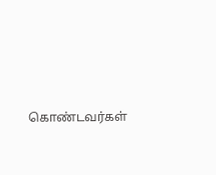கொண்டவர்கள்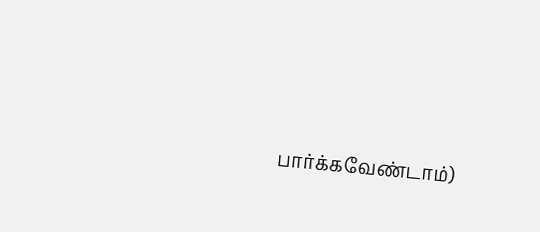பார்க்கவேண்டாம்)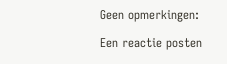Geen opmerkingen:

Een reactie posten